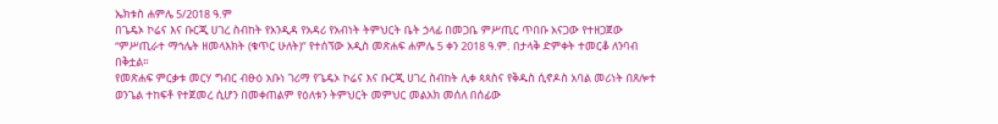ኤክቱስ ሐምሌ 5/2018 ዓ.ም
በጌዴኦ ኮሬና እና ቡርጂ ሀገረ ስብከት የአንዲዳ የአዳሪ የአብነት ትምህርት ቤት ኃላፊ በመጋቤ ምሥጢር ጥበቡ አናጋው የተዘጋጀው “ምሥጢራተ ማኅሌት ዘመላእክት (ቁጥር ሁለት)” የተሰኘው አዲስ መጽሐፍ ሐምሌ 5 ቀን 2018 ዓ.ም. በታላቅ ድምቀት ተመርቆ ለንባብ በቅቷል።
የመጽሐፍ ምርቃቱ መርሃ ግብር ብፁዕ አቡነ ገሪማ የጌዴኦ ኮሬና እና ቡርጂ ሀገረ ስብከት ሊቀ ጳጳስና የቅዱስ ሲኖዶስ አባል መሪነት በጸሎተ ወንጌል ተከፍቶ የተጀመረ ሲሆን በመቀጠልም የዕለቱን ትምህርት መምህር መልአክ መሰለ በሰፊው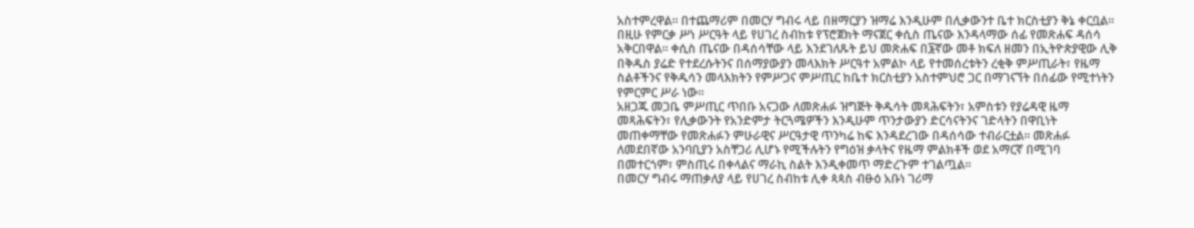አስተምረዋል። በተጨማሪም በመርሃ ግብሩ ላይ በዘማርያን ዝማሬ እንዲሁም በሊቃውንተ ቤተ ክርስቲያን ቅኔ ቀርቧል።
በዚሁ የምርቃ ሥነ ሥርዓት ላይ የሀገረ ስብከቱ የፕሮጀክት ማናጀር ቀሲስ ጤናው እንዳላማው ሰፊ የመጽሐፍ ዳሰሳ አቅርበዋል። ቀሲስ ጤናው በዳሰሳቸው ላይ እንደገለጹት ይህ መጽሐፍ በ፮ኛው መቶ ክፍለ ዘመን በኢትዮጵያዊው ሊቅ በቅዱስ ያሬድ የተደረሱትንና በሰማያውያን መላእክት ሥርዓተ አምልኮ ላይ የተመሰረቱትን ረቂቅ ምሥጢራት፣ የዜማ ስልቶችንና የቅዱሳን መላእክትን የምሥጋና ምሥጢር ከቤተ ክርስቲያን አስተምህሮ ጋር በማገናኘት በሰፊው የሚተነትን የምርምር ሥራ ነው።
አዘጋጁ መጋቤ ምሥጢር ጥበቡ አናጋው ለመጽሐፉ ዝግጅት ቅዱሳት መጻሕፍትን፣ አምስቱን የያሬዳዊ ዜማ መጻሕፍትን፣ የሊቃውንት የአንድምታ ትርጓሜዎችን እንዲሁም ጥንታውያን ድርሳናትንና ገድላትን በዋቢነት መጠቀማቸው የመጽሐፉን ምሁራዊና ሥርዓታዊ ጥንካሬ ከፍ እንዳደረገው በዳሰሳው ተብራርቷል። መጽሐፉ ለመደበኛው አንባቢያን አስቸጋሪ ሊሆኑ የሚችሉትን የግዕዝ ቃላትና የዜማ ምልክቶች ወደ አማርኛ በሚገባ በመተርጎም፣ ምስጢሩ በቀላልና ማራኪ ስልት እንዲቀመጥ ማድረጉም ተገልጧል።
በመርሃ ግብሩ ማጠቃለያ ላይ የሀገረ ስብከቱ ሊቀ ጳጳስ ብፁዕ አቡነ ገሪማ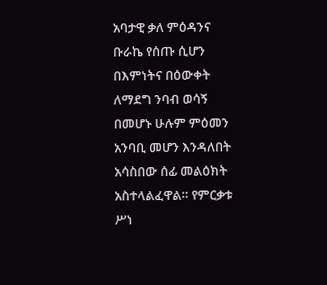አባታዊ ቃለ ምዕዳንና ቡራኬ የሰጡ ሲሆን በእምነትና በዕውቀት ለማደግ ንባብ ወሳኝ በመሆኑ ሁሉም ምዕመን አንባቢ መሆን እንዳለበት አሳስበው ሰፊ መልዕክት አስተላልፈዋል። የምርቃቱ ሥነ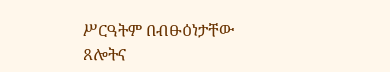ሥርዓትም በብፁዕነታቸው ጸሎትና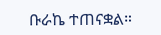ቡራኬ ተጠናቋል።